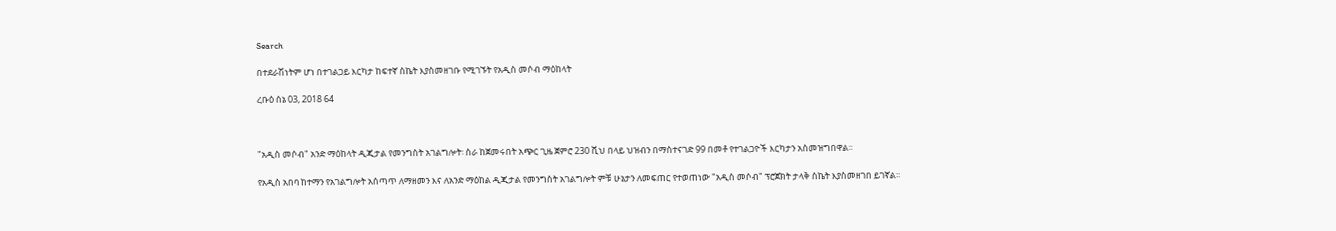Search

በተደራሽነትም ሆነ በተገልጋይ እርካታ ከፍተኛ ስኬት እያስመዘገቡ የሚገኙት የአዲስ መሶብ ማዕከላት

ረቡዕ ሰኔ 03, 2018 64



"አዲስ መሶብ" አንድ ማዕከላት ዲጂታል የመንግስት አገልግሎት፡ ስራ ከጀመሩበት አጭር ጊዜ ጀምሮ 230 ሺህ በላይ ህዝብን በማስተናገድ 99 በመቶ የተገልጋዮች እርካታን አስመዝግበዋል፡፡

የአዲስ አበባ ከተማን የአገልግሎት አሰጣጥ ለማዘመን እና ለአንድ ማዕከል ዲጂታል የመንግስት አገልግሎት ምቹ ሁኔታን ለመፍጠር የተወጠነው "አዲስ መሶብ" ፕሮጀክት ታላቅ ስኬት እያስመዘገበ ይገኛል።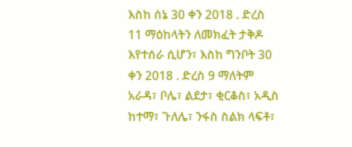እስከ ሰኔ 30 ቀን 2018 . ድረስ 11 ማዕከላትን ለመክፈት ታቅዶ እየተሰራ ሲሆን፣ እስከ ግንቦት 30 ቀን 2018 . ድረስ 9 ማለትም አራዳ፣ ቦሌ፣ ልደታ፣ ቂርቆስ፣ አዲስ ከተማ፣ ጉለሌ፣ ንፋስ ስልክ ላፍቶ፣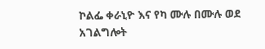ኮልፌ ቀራኒዮ እና የካ ሙሉ በሙሉ ወደ አገልግሎት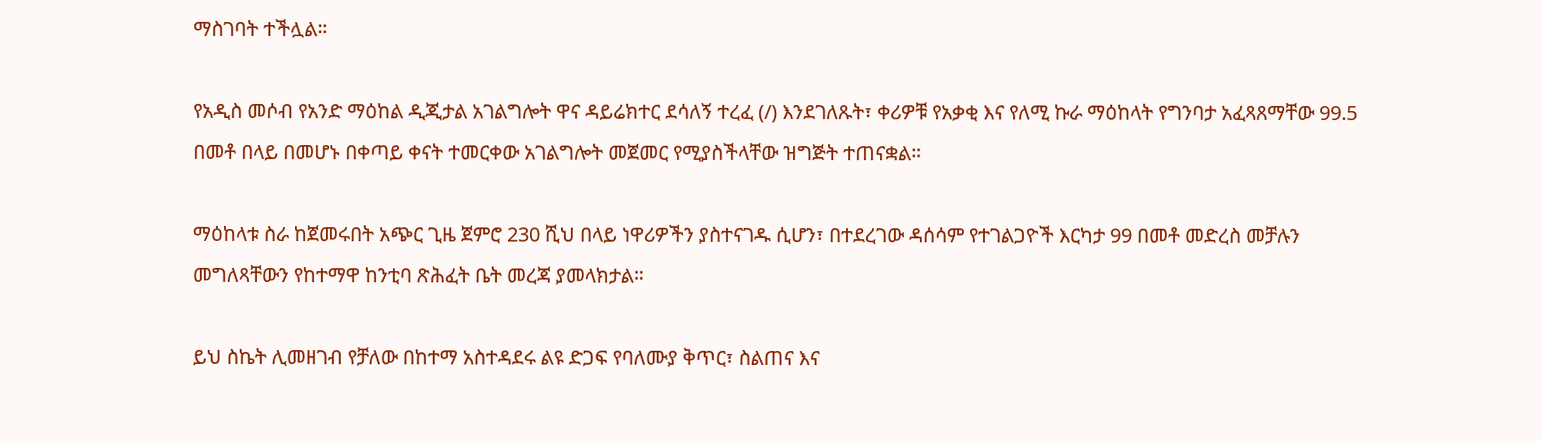ማስገባት ተችሏል።

የአዲስ መሶብ የአንድ ማዕከል ዲጂታል አገልግሎት ዋና ዳይሬክተር ደሳለኝ ተረፈ (/) እንደገለጹት፣ ቀሪዎቹ የአቃቂ እና የለሚ ኩራ ማዕከላት የግንባታ አፈጻጸማቸው 99.5 በመቶ በላይ በመሆኑ በቀጣይ ቀናት ተመርቀው አገልግሎት መጀመር የሚያስችላቸው ዝግጅት ተጠናቋል።

ማዕከላቱ ስራ ከጀመሩበት አጭር ጊዜ ጀምሮ 230 ሺህ በላይ ነዋሪዎችን ያስተናገዱ ሲሆን፣ በተደረገው ዳሰሳም የተገልጋዮች እርካታ 99 በመቶ መድረስ መቻሉን መግለጻቸውን የከተማዋ ከንቲባ ጽሕፈት ቤት መረጃ ያመላክታል።

ይህ ስኬት ሊመዘገብ የቻለው በከተማ አስተዳደሩ ልዩ ድጋፍ የባለሙያ ቅጥር፣ ስልጠና እና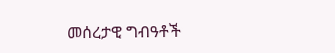መሰረታዊ ግብዓቶች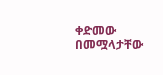ቀድመው በመሟላታቸው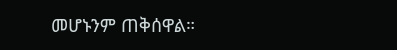መሆኑንም ጠቅሰዋል።